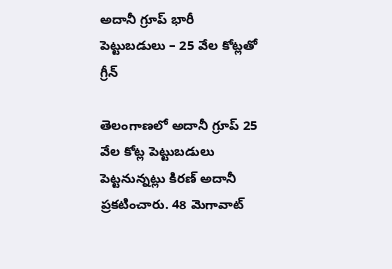అదానీ గ్రూప్ భారీ పెట్టుబడులు – 25 వేల కోట్లతో గ్రీన్

తెలంగాణలో అదానీ గ్రూప్ 25 వేల కోట్ల పెట్టుబడులు పెట్టనున్నట్లు కిరణ్ అదానీ ప్రకటించారు. 48 మెగావాట్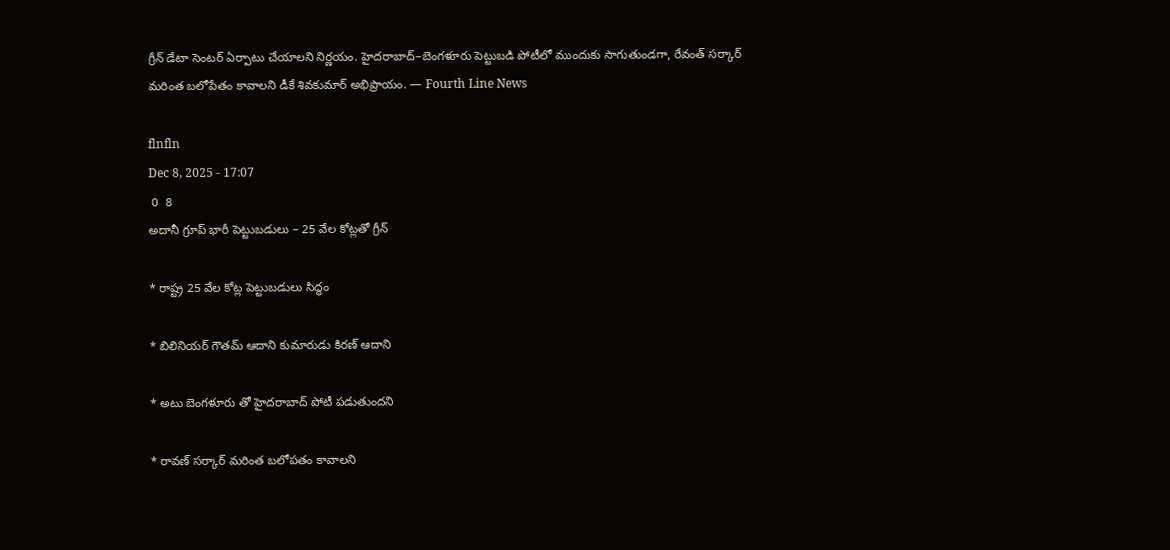గ్రీన్ డేటా సెంటర్ ఏర్పాటు చేయాలని నిర్ణయం. హైదరాబాద్–బెంగళూరు పెట్టుబడి పోటీలో ముందుకు సాగుతుండగా, రేవంత్ సర్కార్ మరింత బలోపేతం కావాలని డీకే శివకుమార్ అభిప్రాయం. — Fourth Line News

flnfln
Dec 8, 2025 - 17:07
 0  8
అదానీ గ్రూప్ భారీ పెట్టుబడులు – 25 వేల కోట్లతో గ్రీన్

* రాష్ట్ర 25 వేల కోట్ల పెట్టుబడులు సిద్ధం

* బిలినియర్ గౌతమ్ ఆదాని కుమారుడు కిరణ్ ఆదాని

* అటు బెంగళూరు తో హైదరాబాద్ పోటీ పడుతుందని

* రావణ్ సర్కార్ మరింత బలోపతం కావాలని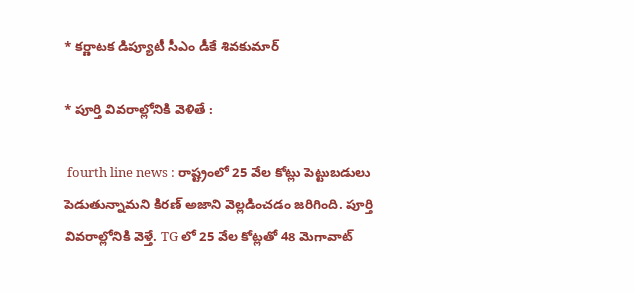* కర్ణాటక డిప్యూటీ సీఎం డీకే శివకుమార్

* పూర్తి వివరాల్లోనికి వెళితే :

 fourth line news : రాష్ట్రంలో 25 వేల కోట్లు పెట్టుబడులు పెడుతున్నామని కిరణ్ అజాని వెల్లడించడం జరిగింది. పూర్తి వివరాల్లోనికి వెళ్తే. TG లో 25 వేల కోట్లతో 48 మెగావాట్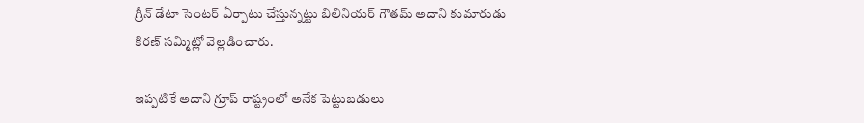గ్రీన్ డేటా సెంటర్ ఏర్పాటు చేస్తున్నట్టు బిలినియర్ గౌతమ్ అదాని కుమారుడు కిరణ్ సమ్మిట్లో వెల్లడించారు.

ఇప్పటికే అదాని గ్రూప్ రాష్ట్రంలో అనేక పెట్టుబడులు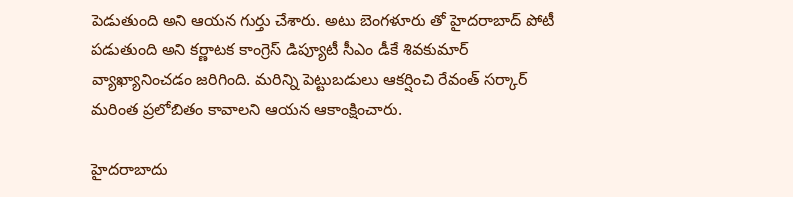పెడుతుంది అని ఆయన గుర్తు చేశారు. అటు బెంగళూరు తో హైదరాబాద్ పోటీ పడుతుంది అని కర్ణాటక కాంగ్రెస్ డిప్యూటీ సీఎం డీకే శివకుమార్ వ్యాఖ్యానించడం జరిగింది. మరిన్ని పెట్టుబడులు ఆకర్షించి రేవంత్ సర్కార్ మరింత ప్రలోబితం కావాలని ఆయన ఆకాంక్షించారు.

హైదరాబాదు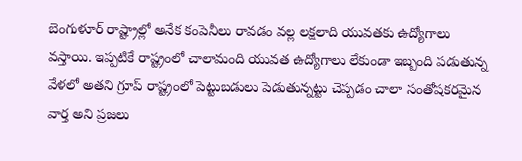బెంగుళూర్ రాష్ట్రాల్లో అనేక కంపెనీలు రావడం వల్ల లక్షలాది యువతకు ఉద్యోగాలు వస్తాయి. ఇప్పటికే రాష్ట్రంలో చాలామంది యువత ఉద్యోగాలు లేకుండా ఇబ్బంది పడుతున్న వేళలో అతని గ్రూప్ రాష్ట్రంలో పెట్టుబడులు పెడుతున్నట్టు చెప్పడం చాలా సంతోషకరమైన వార్త అని ప్రజలు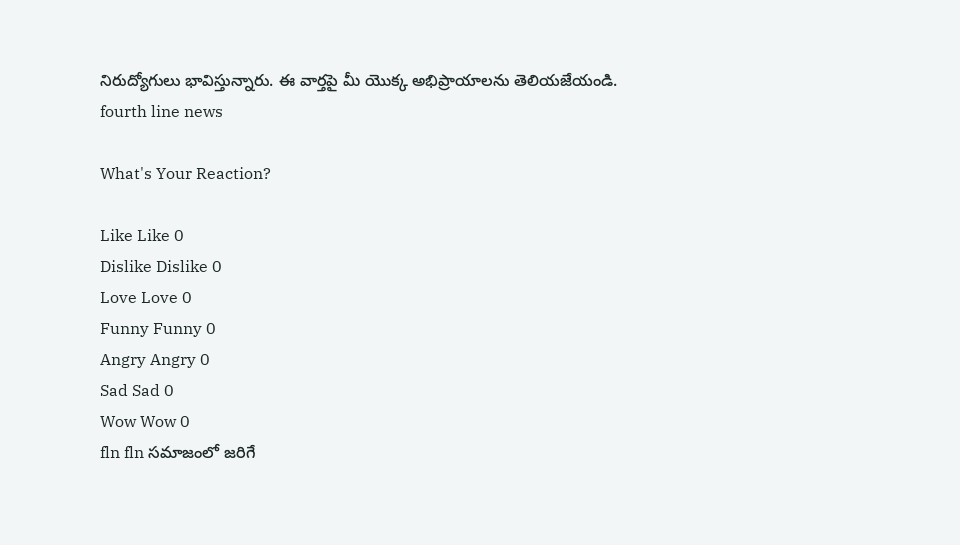నిరుద్యోగులు భావిస్తున్నారు. ఈ వార్తపై మీ యొక్క అభిప్రాయాలను తెలియజేయండి. fourth line news

What's Your Reaction?

Like Like 0
Dislike Dislike 0
Love Love 0
Funny Funny 0
Angry Angry 0
Sad Sad 0
Wow Wow 0
fln fln సమాజంలో జరిగే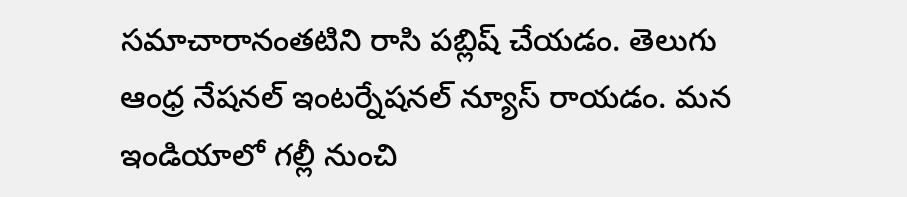సమాచారానంతటిని రాసి పబ్లిష్ చేయడం. తెలుగు ఆంధ్ర నేషనల్ ఇంటర్నేషనల్ న్యూస్ రాయడం. మన ఇండియాలో గల్లీ నుంచి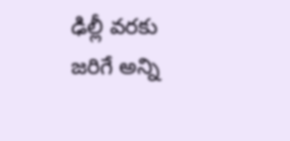ఢిల్లీ వరకు జరిగే అన్ని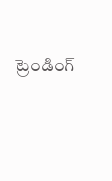ట్రెండింగ్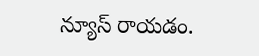న్యూస్ రాయడం.